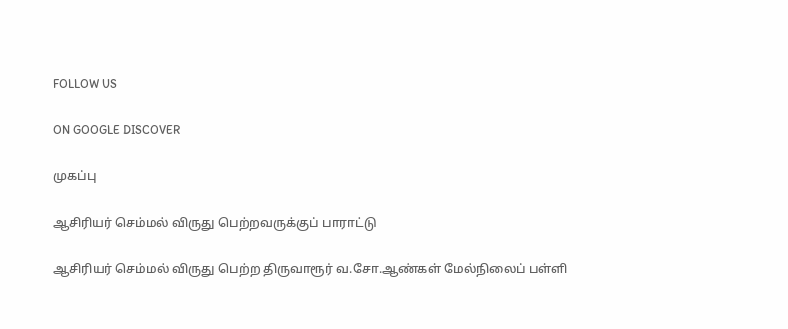FOLLOW US

ON GOOGLE DISCOVER

முகப்பு

ஆசிரியர் செம்மல் விருது பெற்றவருக்குப் பாராட்டு

ஆசிரியர் செம்மல் விருது பெற்ற திருவாரூர் வ.சோ.ஆண்கள் மேல்நிலைப் பள்ளி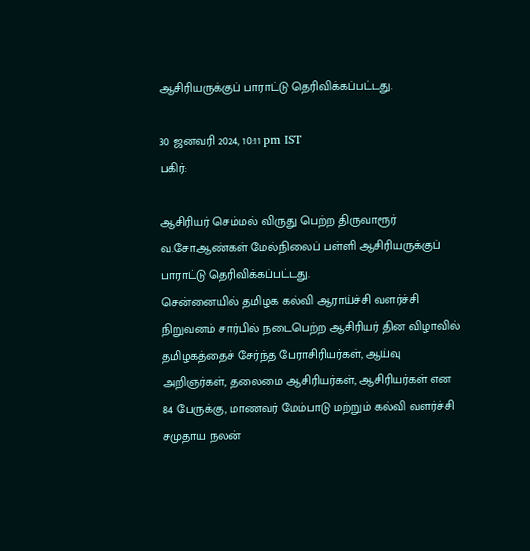ஆசிரியருக்குப் பாராட்டு தெரிவிக்கப்பட்டது.

30 ஜனவரி 2024, 10:11 pm IST
பகிர்:

ஆசிரியர் செம்மல் விருது பெற்ற திருவாரூர் வ.சோ.ஆண்கள் மேல்நிலைப் பள்ளி ஆசிரியருக்குப் பாராட்டு தெரிவிக்கப்பட்டது.
சென்னையில் தமிழக கல்வி ஆராய்ச்சி வளர்ச்சி நிறுவனம் சார்பில் நடைபெற்ற ஆசிரியர் தின விழாவில் தமிழகத்தைச் சேர்ந்த பேராசிரியர்கள், ஆய்வு அறிஞர்கள், தலைமை ஆசிரியர்கள், ஆசிரியர்கள் என 84 பேருக்கு, மாணவர் மேம்பாடு மற்றும் கல்வி வளர்ச்சி சமுதாய நலன்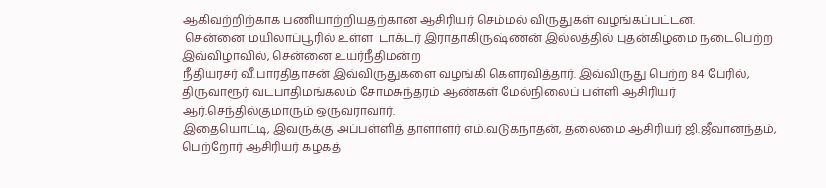ஆகிவற்றிற்காக பணியாற்றியதற்கான ஆசிரியர் செம்மல் விருதுகள் வழங்கப்பட்டன.
 சென்னை மயிலாப்பூரில் உள்ள  டாக்டர் இராதாகிருஷ்ணன் இல்லத்தில் புதன்கிழமை நடைபெற்ற இவ்விழாவில், சென்னை உயர்நீதிமன்ற
நீதியரசர் வீ.பாரதிதாசன் இவ்விருதுகளை வழங்கி கௌரவித்தார். இவ்விருது பெற்ற 84 பேரில், திருவாரூர் வடபாதிமங்கலம் சோமசுந்தரம் ஆண்கள் மேல்நிலைப் பள்ளி ஆசிரியர் ஆர்.செந்தில்குமாரும் ஒருவராவார்.
இதையொட்டி, இவருக்கு அப்பள்ளித் தாளாளர் எம்.வடுகநாதன், தலைமை ஆசிரியர் ஜி.ஜீவானந்தம், பெற்றோர் ஆசிரியர் கழகத்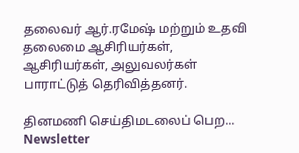தலைவர் ஆர்.ரமேஷ் மற்றும் உதவி தலைமை ஆசிரியர்கள், ஆசிரியர்கள், அலுவலர்கள் பாராட்டுத் தெரிவித்தனர்.

தினமணி செய்திமடலைப் பெற... Newsletter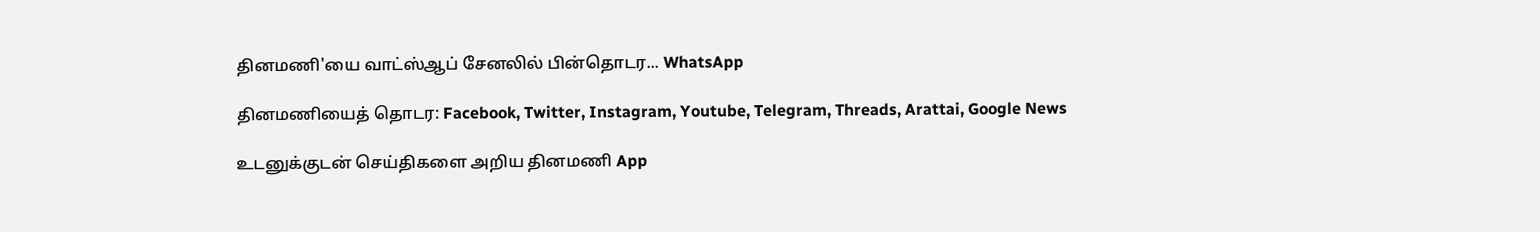தினமணி'யை வாட்ஸ்ஆப் சேனலில் பின்தொடர... WhatsApp

தினமணியைத் தொடர: Facebook, Twitter, Instagram, Youtube, Telegram, Threads, Arattai, Google News

உடனுக்குடன் செய்திகளை அறிய தினமணி App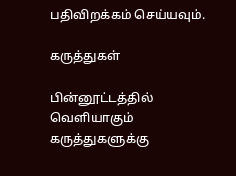பதிவிறக்கம் செய்யவும்.

கருத்துகள்

பின்னூட்டத்தில் வெளியாகும் கருத்துகளுக்கு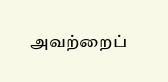அவற்றைப்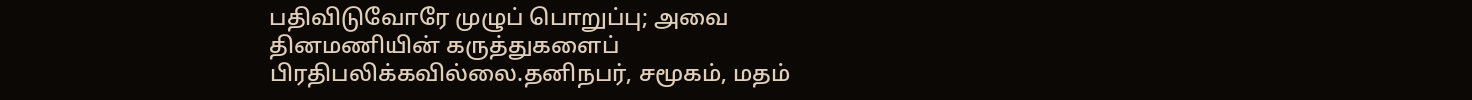பதிவிடுவோரே முழுப் பொறுப்பு; அவை தினமணியின் கருத்துகளைப் பிரதிபலிக்கவில்லை.தனிநபர், சமூகம், மதம்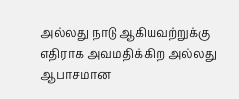அல்லது நாடு ஆகியவற்றுக்கு எதிராக அவமதிக்கிற அல்லது ஆபாசமான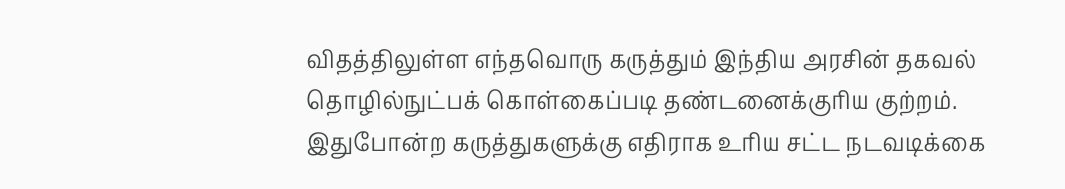விதத்திலுள்ள எந்தவொரு கருத்தும் இந்திய அரசின் தகவல் தொழில்நுட்பக் கொள்கைப்படி தண்டனைக்குரிய குற்றம். இதுபோன்ற கருத்துகளுக்கு எதிராக உரிய சட்ட நடவடிக்கை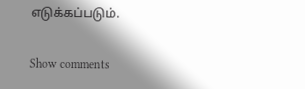எடுக்கப்படும்.

Show comments